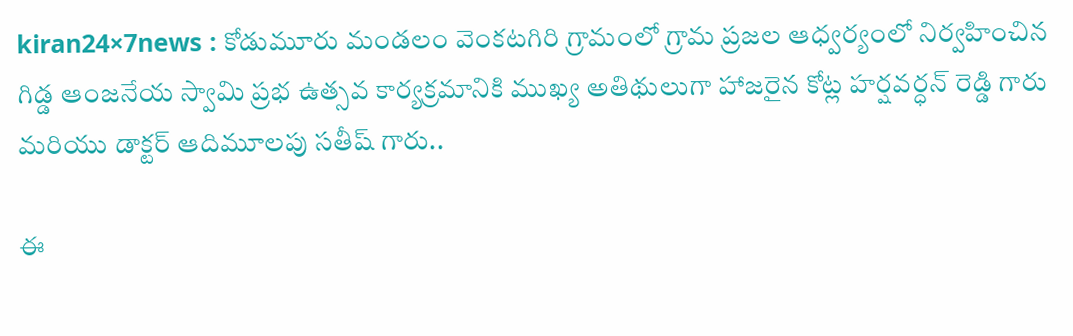kiran24×7news : కోడుమూరు మండలం వెంకటగిరి గ్రామంలో గ్రామ ప్రజల ఆధ్వర్యంలో నిర్వహించిన గిడ్డ ఆంజనేయ స్వామి ప్రభ ఉత్సవ కార్యక్రమానికి ముఖ్య అతిథులుగా హాజరైన కోట్ల హర్షవర్ధన్ రెడ్డి గారు మరియు డాక్టర్ ఆదిమూలపు సతీష్ గారు..

ఈ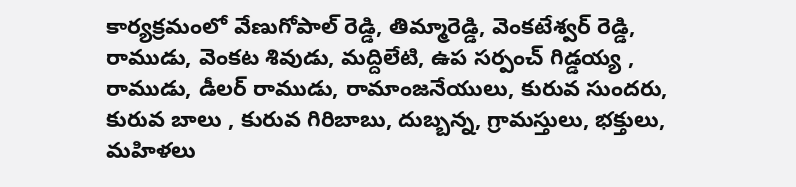కార్యక్రమంలో వేణుగోపాల్ రెడ్డి, తిమ్మారెడ్డి, వెంకటేశ్వర్ రెడ్డి, రాముడు, వెంకట శివుడు, మద్దిలేటి, ఉప సర్పంచ్ గిడ్డయ్య , రాముడు, డీలర్ రాముడు, రామాంజనేయులు, కురువ సుందరు, కురువ బాలు , కురువ గిరిబాబు, దుబ్బన్న, గ్రామస్తులు, భక్తులు, మహిళలు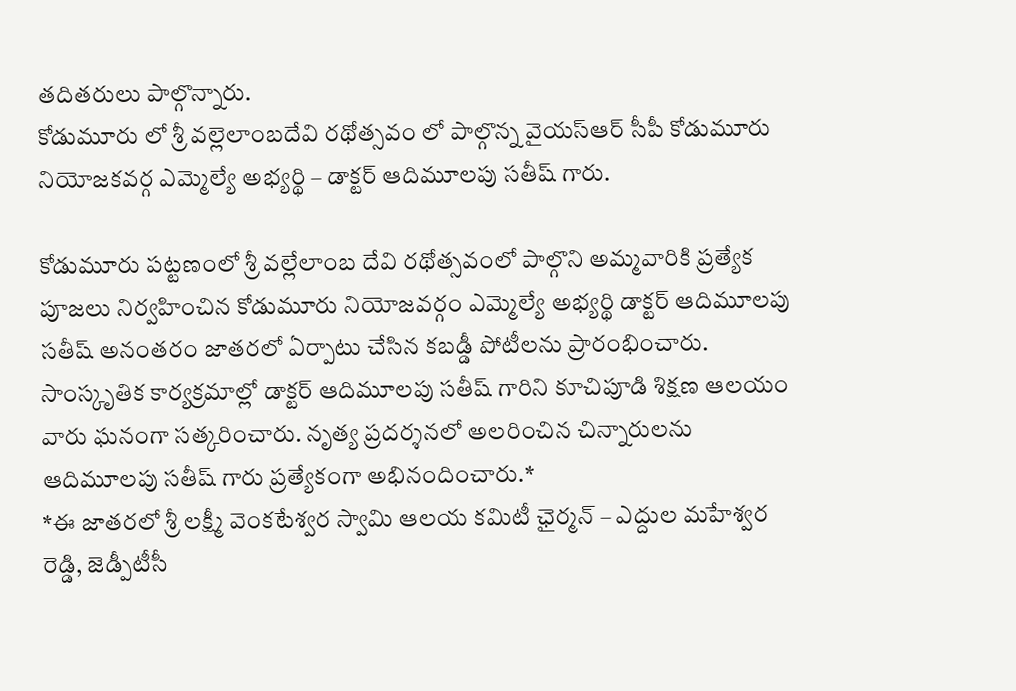తదితరులు పాల్గొన్నారు.
కోడుమూరు లో శ్రీ వల్లెలాంబదేవి రథోత్సవం లో పాల్గొన్న వైయస్ఆర్ సీపీ కోడుమూరు నియోజకవర్గ ఎమ్మెల్యే అభ్యర్థి – డాక్టర్ ఆదిమూలపు సతీష్ గారు.

కోడుమూరు పట్టణంలో శ్రీ వల్లేలాంబ దేవి రథోత్సవంలో పాల్గొని అమ్మవారికి ప్రత్యేక పూజలు నిర్వహించిన కోడుమూరు నియోజవర్గం ఎమ్మెల్యే అభ్యర్థి డాక్టర్ ఆదిమూలపు సతీష్ అనంతరం జాతరలో ఏర్పాటు చేసిన కబడ్డీ పోటీలను ప్రారంభించారు. సాంస్కృతిక కార్యక్రమాల్లో డాక్టర్ ఆదిమూలపు సతీష్ గారిని కూచిపూడి శిక్షణ ఆలయం వారు ఘనంగా సత్కరించారు. నృత్య ప్రదర్శనలో అలరించిన చిన్నారులను ఆదిమూలపు సతీష్ గారు ప్రత్యేకంగా అభినందించారు.*
*ఈ జాతరలో శ్రీ లక్ష్మీ వెంకటేశ్వర స్వామి ఆలయ కమిటీ ఛైర్మన్ – ఎద్దుల మహేశ్వర రెడ్డి, జెడ్పీటీసీ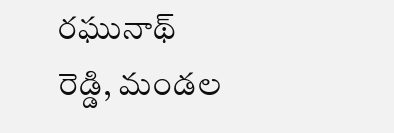రఘునాథ్ రెడ్డి, మండల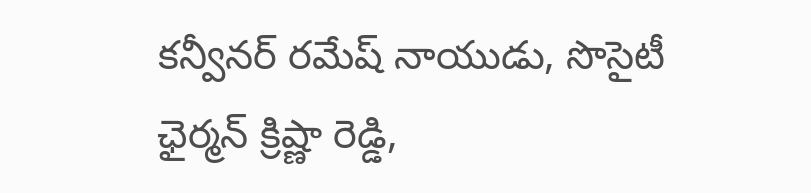కన్వీనర్ రమేష్ నాయుడు, సొసైటీ ఛైర్మన్ క్రిష్ణా రెడ్డి,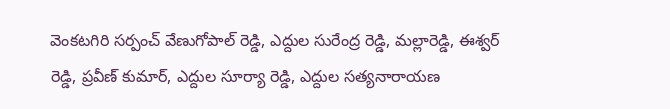వెంకటగిరి సర్పంచ్ వేణుగోపాల్ రెడ్డి, ఎద్దుల సురేంద్ర రెడ్డి, మల్లారెడ్డి, ఈశ్వర్ రెడ్డి, ప్రవీణ్ కుమార్, ఎద్దుల సూర్యా రెడ్డి, ఎద్దుల సత్యనారాయణ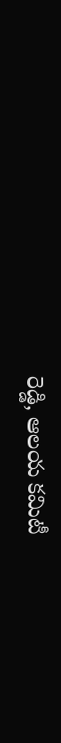రెడ్డి, ఆలయ కమిటీ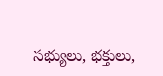సభ్యులు, భక్తులు,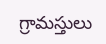గ్రామస్తులు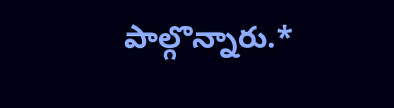పాల్గొన్నారు.*